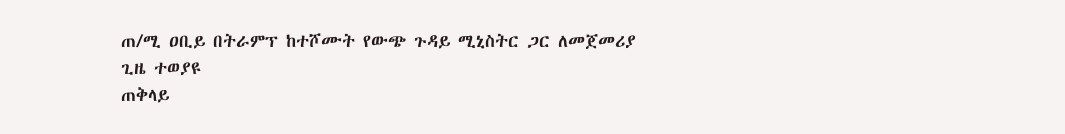ጠ/ሚ ዐቢይ በትራምፕ ከተሾሙት የውጭ ጉዳይ ሚኒስትር ጋር ለመጀመሪያ ጊዜ ተወያዩ
ጠቅላይ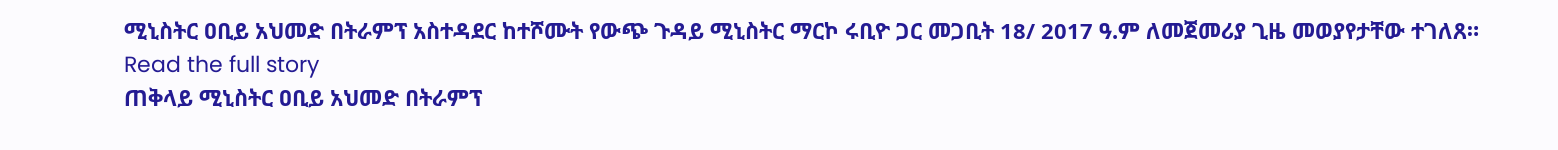ሚኒስትር ዐቢይ አህመድ በትራምፕ አስተዳደር ከተሾሙት የውጭ ጉዳይ ሚኒስትር ማርኮ ሩቢዮ ጋር መጋቢት 18/ 2017 ዓ.ም ለመጀመሪያ ጊዜ መወያየታቸው ተገለጸ።
Read the full story
ጠቅላይ ሚኒስትር ዐቢይ አህመድ በትራምፕ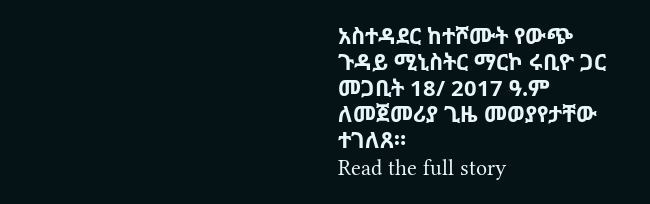አስተዳደር ከተሾሙት የውጭ ጉዳይ ሚኒስትር ማርኮ ሩቢዮ ጋር መጋቢት 18/ 2017 ዓ.ም ለመጀመሪያ ጊዜ መወያየታቸው ተገለጸ።
Read the full story